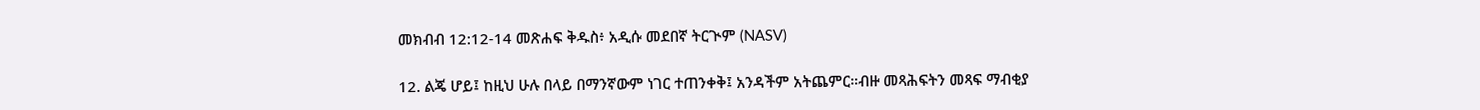መክብብ 12:12-14 መጽሐፍ ቅዱስ፥ አዲሱ መደበኛ ትርጒም (NASV)

12. ልጄ ሆይ፤ ከዚህ ሁሉ በላይ በማንኛውም ነገር ተጠንቀቅ፤ አንዳችም አትጨምር።ብዙ መጻሕፍትን መጻፍ ማብቂያ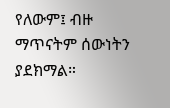የለውም፤ ብዙ ማጥናትም ሰውነትን ያደክማል።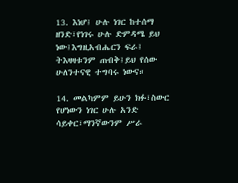13. እነሆ፤ ሁሉ ነገር ከተሰማ ዘንድ፣የነገሩ ሁሉ ድምዳሜ ይህ ነው፤እግዚአብሔርን ፍራ፤ ትእዛዛቱንም ጠብቅ፤ይህ የሰው ሁለንተናዊ ተግባሩ ነውና።

14. መልካምም ይሁን ክፉ፣ስውር የሆነውን ነገር ሁሉ አንድ ሳይቀር፣ማንኛውንም ሥራ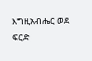እግዚአብሔር ወደ ፍርድ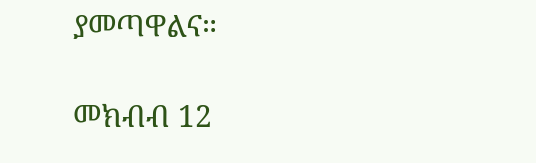ያመጣዋልና።

መክብብ 12